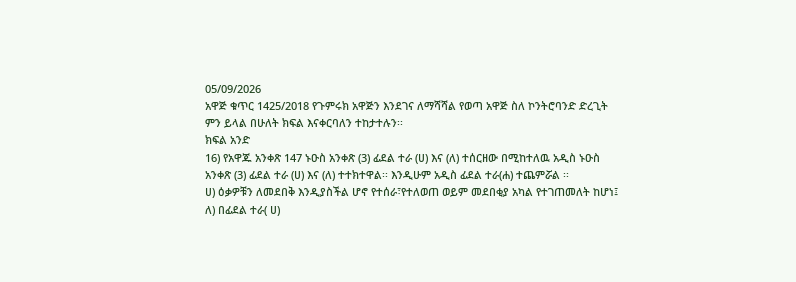05/09/2026
አዋጅ ቁጥር 1425/2018 የጉምሩክ አዋጅን እንደገና ለማሻሻል የወጣ አዋጅ ስለ ኮንትሮባንድ ድረጊት ምን ይላል በሁለት ክፍል እናቀርባለን ተከታተሉን፡፡
ክፍል አንድ
16) የአዋጁ አንቀጽ 147 ኑዑስ አንቀጽ (3) ፊደል ተራ (ሀ) እና (ለ) ተሰርዘው በሚከተለዉ አዲስ ኑዑስ አንቀጽ (3) ፊደል ተራ (ሀ) እና (ለ) ተተክተዋል፡፡ እንዲሁም አዲስ ፊደል ተራ(ሐ) ተጨምሯል ፡፡
ሀ) ዕቃዎቹን ለመደበቅ እንዲያስችል ሆኖ የተሰራ፣የተለወጠ ወይም መደበቂያ አካል የተገጠመለት ከሆነ፤
ለ) በፊደል ተራ( ሀ)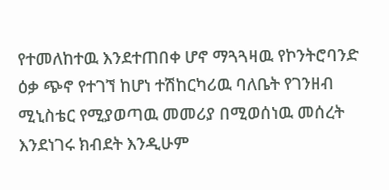የተመለከተዉ እንደተጠበቀ ሆኖ ማጓጓዛዉ የኮንትሮባንድ ዕቃ ጭኖ የተገኘ ከሆነ ተሽከርካሪዉ ባለቤት የገንዘብ ሚኒስቴር የሚያወጣዉ መመሪያ በሚወሰነዉ መሰረት እንደነገሩ ክብደት እንዲሁም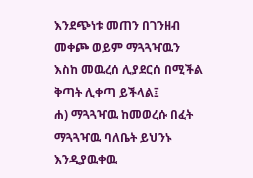እንደጭነቱ መጠን በገንዘብ መቀጮ ወይም ማጓጓዣዉን እስከ መዉረሰ ሊያደርሰ በሚችል ቅጣት ሊቀጣ ይችላል፤
ሐ) ማጓጓዣዉ ከመወረሱ በፈት ማጓጓዣዉ ባለቤት ይህንኑ እንዲያዉቀዉ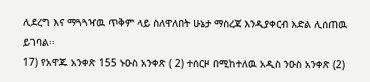ሊደረግ እና ማጓጓዣዉ ጥቅም ላይ ስለዋለበት ሁኔታ ማስረጃ እንዲያቀርብ እድል ሊሰጠዉ ይገባል፡፡
17) የአዋጁ አንቀጽ 155 ኑዑስ አንቀጽ ( 2) ተሰርዞ በሚከተለዉ አዲስ ንዑስ አንቀጽ (2)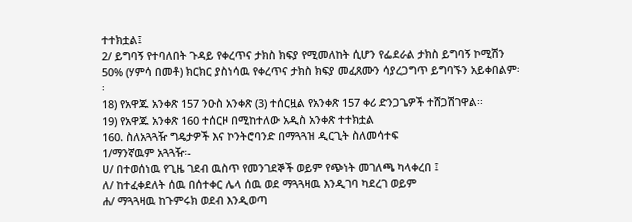ተተክቷል፤
2/ ይግባኝ የተባለበት ጉዳይ የቀረጥና ታክስ ክፍያ የሚመለከት ሲሆን የፌደራል ታክስ ይግባኝ ኮሚሽን 50% (ሃምሳ በመቶ) ክርክር ያስነሳዉ የቀረጥና ታክስ ክፍያ መፈጸሙን ሳያረጋግጥ ይግባኙን አይቀበልም፡፡
18) የአዋጁ አንቀጽ 157 ንዑስ አንቀጽ (3) ተሰርዟል የአንቀጽ 157 ቀሪ ድንጋጌዎች ተሸጋሽገዋል፡፡
19) የአዋጁ አንቀጽ 160 ተሰርዞ በሚከተለው አዲስ አንቀጽ ተተክቷል
160. ስለአጓጓዥ ግዴታዎች እና ኮንትሮባንድ በማጓጓዝ ዲርጊት ስለመሳተፍ
1/ማንኛዉም አጓጓዥ፡-
ሀ/ በተወሰነዉ የጊዜ ገደብ ዉስጥ የመንገደኞች ወይም የጭነት መገለጫ ካላቀረበ ፤
ለ/ ከተፈቀደለት ሰዉ በሰተቀር ሌላ ሰዉ ወደ ማጓጓዛዉ እንዲገባ ካደረገ ወይም
ሐ/ ማጓጓዛዉ ከጉምሩክ ወደብ እንዲወጣ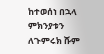ከተወሰነ በኋላ ምክንያቱን ለጉምሩክ ሹም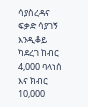ሳያስረዳና ፍቃድ ሳያገኝ እንዲቆይ ካደረገ ከብር 4,000 ባላነሰ እና ክብር 10,000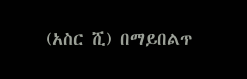(አስር ሺ) በማይበልጥ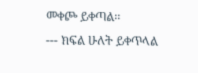መቀጮ ይቀጣል፡፡
--- ክፍል ሁለት ይቀጥላል